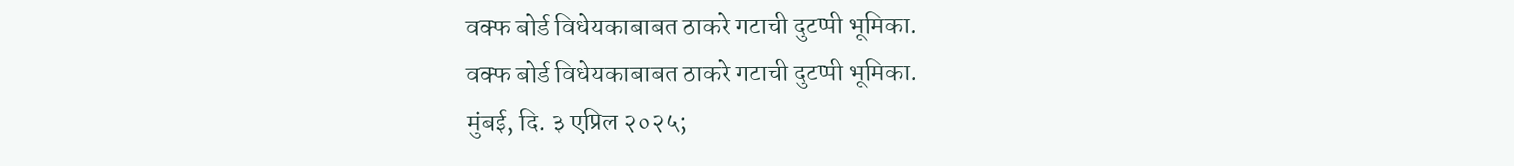वक्फ बोर्ड विधेयकाबाबत ठाकरे गटाची दुटप्पी भूमिका.
वक्फ बोर्ड विधेयकाबाबत ठाकरे गटाची दुटप्पी भूमिका.
मुंबई, दि. ३ एप्रिल २०२५;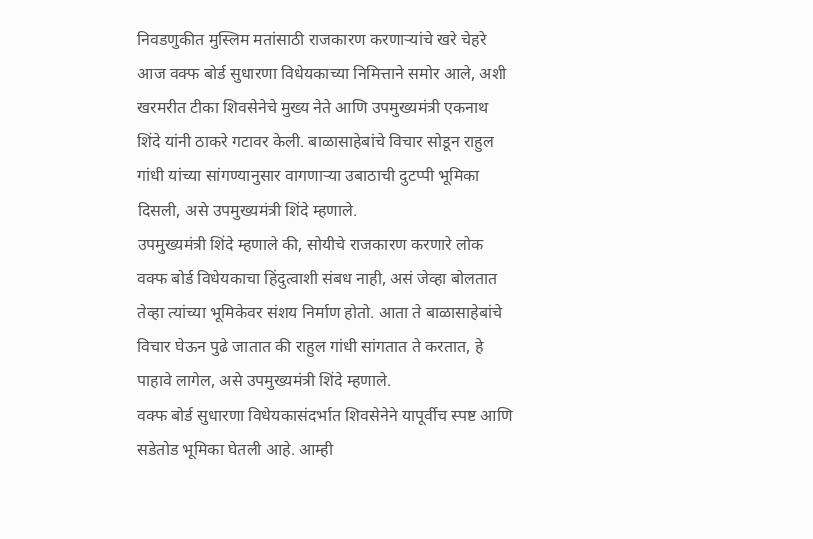निवडणुकीत मुस्लिम मतांसाठी राजकारण करणाऱ्यांचे खरे चेहरे आज वक्फ बोर्ड सुधारणा विधेयकाच्या निमित्ताने समोर आले, अशी खरमरीत टीका शिवसेनेचे मुख्य नेते आणि उपमुख्यमंत्री एकनाथ शिंदे यांनी ठाकरे गटावर केली. बाळासाहेबांचे विचार सोडून राहुल गांधी यांच्या सांगण्यानुसार वागणाऱ्या उबाठाची दुटप्पी भूमिका दिसली, असे उपमुख्यमंत्री शिंदे म्हणाले.
उपमुख्यमंत्री शिंदे म्हणाले की, सोयीचे राजकारण करणारे लोक वक्फ बोर्ड विधेयकाचा हिंदुत्वाशी संबध नाही, असं जेव्हा बोलतात तेव्हा त्यांच्या भूमिकेवर संशय निर्माण होतो. आता ते बाळासाहेबांचे विचार घेऊन पुढे जातात की राहुल गांधी सांगतात ते करतात, हे पाहावे लागेल, असे उपमुख्यमंत्री शिंदे म्हणाले.
वक्फ बोर्ड सुधारणा विधेयकासंदर्भात शिवसेनेने यापूर्वीच स्पष्ट आणि सडेतोड भूमिका घेतली आहे. आम्ही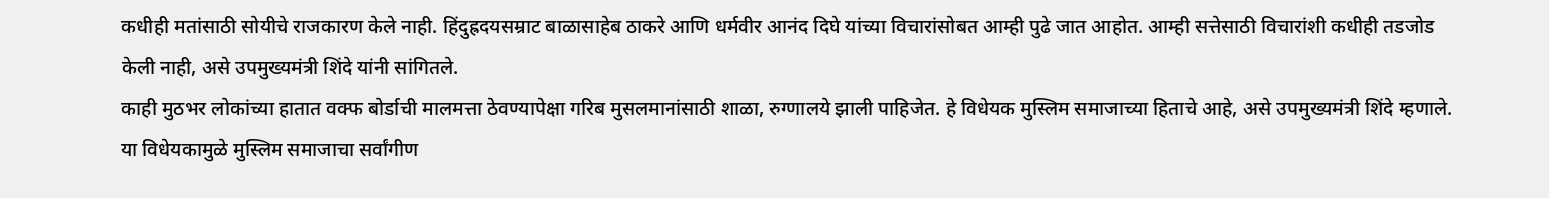कधीही मतांसाठी सोयीचे राजकारण केले नाही. हिंदुह्रदयसम्राट बाळासाहेब ठाकरे आणि धर्मवीर आनंद दिघे यांच्या विचारांसोबत आम्ही पुढे जात आहोत. आम्ही सत्तेसाठी विचारांशी कधीही तडजोड केली नाही, असे उपमुख्यमंत्री शिंदे यांनी सांगितले.
काही मुठभर लोकांच्या हातात वक्फ बोर्डाची मालमत्ता ठेवण्यापेक्षा गरिब मुसलमानांसाठी शाळा, रुग्णालये झाली पाहिजेत. हे विधेयक मुस्लिम समाजाच्या हिताचे आहे, असे उपमुख्यमंत्री शिंदे म्हणाले. या विधेयकामुळे मुस्लिम समाजाचा सर्वांगीण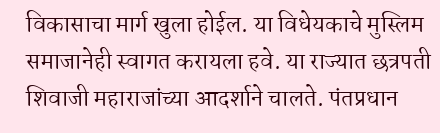विकासाचा मार्ग खुला होईल. या विधेयकाचे मुस्लिम समाजानेही स्वागत करायला हवे. या राज्यात छत्रपती शिवाजी महाराजांच्या आदर्शाने चालते. पंतप्रधान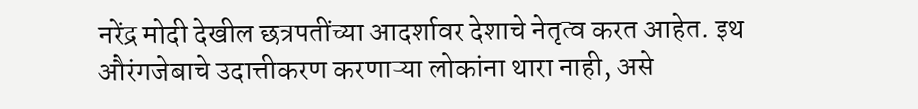नरेंद्र मोदी देखील छत्रपतींच्या आदर्शावर देशाचे नेतृत्व करत आहेत. इथ औरंगजेबाचे उदात्तीकरण करणाऱ्या लोकांना थारा नाही, असे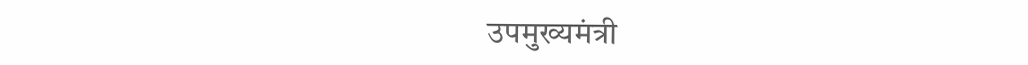उपमुख्यमंत्री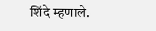शिंदे म्हणाले.